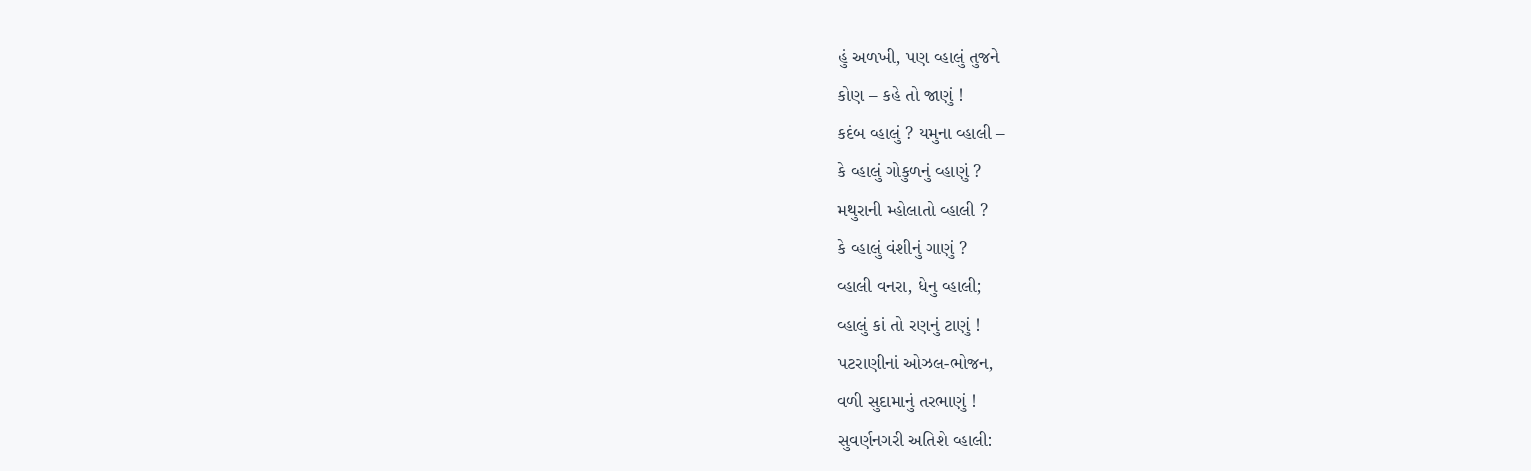હું અળખી, પણ વ્હાલું તુજને
કોણ – કહે તો જાણું !
કદંબ વ્હાલું ? યમુના વ્હાલી –
કે વ્હાલું ગોકુળનું વ્હાણું ?
મથુરાની મ્હોલાતો વ્હાલી ?
કે વ્હાલું વંશીનું ગાણું ?
વ્હાલી વનરા, ધેનુ વ્હાલી;
વ્હાલું કાં તો રણનું ટાણું !
પટરાણીનાં ઓઝલ-ભોજન,
વળી સુદામાનું તરભાણું !
સુવર્ણનગરી અતિશે વ્હાલી: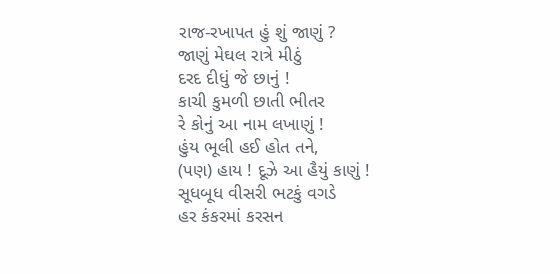રાજ-રખાપત હું શું જાણું ?
જાણું મેઘલ રાત્રે મીઠું
દરદ દીધું જે છાનું !
કાચી કુમળી છાતી ભીતર
રે કોનું આ નામ લખાણું !
હુંય ભૂલી હઈ હોત તને,
(પણ) હાય ! દૂઝે આ હૈયું કાણું !
સૂધબૂધ વીસરી ભટકું વગડે
હર કંકરમાં કરસન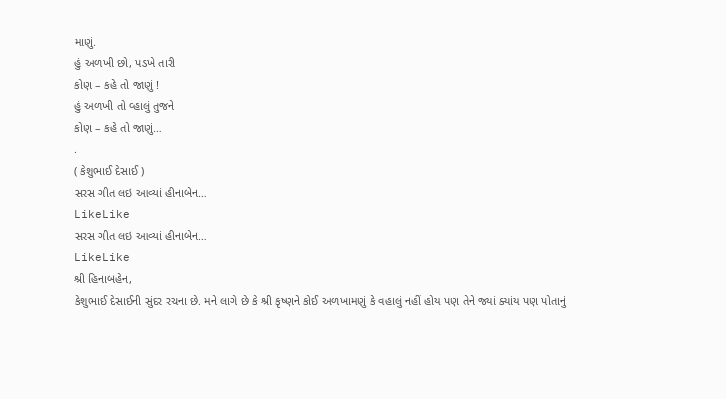માણું.
હું અળખી છો, પડખે તારી
કોણ – કહે તો જાણું !
હું અળખી તો વ્હાલું તુજને
કોણ – કહે તો જાણું…
.
( કેશુભાઈ દેસાઈ )
સરસ ગીત લઇ આવ્યાં હીનાબેન…
LikeLike
સરસ ગીત લઇ આવ્યાં હીનાબેન…
LikeLike
શ્રી હિનાબહેન,
કેશુભાઈ દેસાઈની સુંદર રચના છે. મને લાગે છે કે શ્રી કૃષ્ણને કોઈ અળખામણું કે વહાલું નહીં હોય પણ તેને જ્યાં ક્યાંય પણ પોતાનું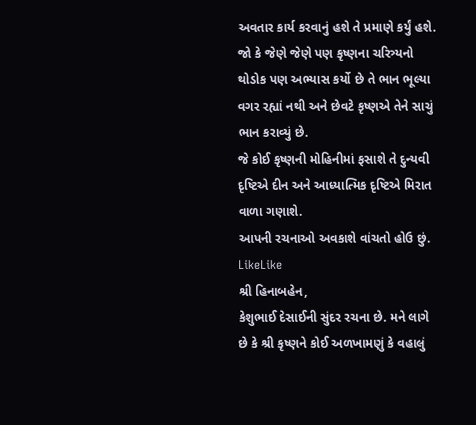અવતાર કાર્ય કરવાનું હશે તે પ્રમાણે કર્યું હશે.
જો કે જેણે જેણે પણ કૃષ્ણના ચરિત્ર્યનો થોડોક પણ અભ્યાસ કર્યો છે તે ભાન ભૂલ્યા વગર રહ્યાં નથી અને છેવટે કૃષ્ણએ તેને સાચું ભાન કરાવ્યું છે.
જે કોઈ કૃષ્ણની મોહિનીમાં ફસાશે તે દુન્યવી દૃષ્ટિએ દીન અને આધ્યાત્મિક દૃષ્ટિએ મિરાત વાળા ગણાશે.
આપની રચનાઓ અવકાશે વાંચતો હોઉ છું.
LikeLike
શ્રી હિનાબહેન,
કેશુભાઈ દેસાઈની સુંદર રચના છે. મને લાગે છે કે શ્રી કૃષ્ણને કોઈ અળખામણું કે વહાલું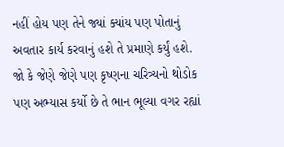નહીં હોય પણ તેને જ્યાં ક્યાંય પણ પોતાનું અવતાર કાર્ય કરવાનું હશે તે પ્રમાણે કર્યું હશે.
જો કે જેણે જેણે પણ કૃષ્ણના ચરિત્ર્યનો થોડોક પણ અભ્યાસ કર્યો છે તે ભાન ભૂલ્યા વગર રહ્યાં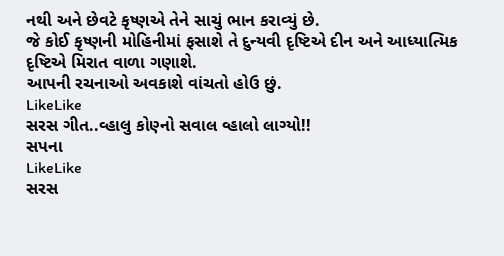નથી અને છેવટે કૃષ્ણએ તેને સાચું ભાન કરાવ્યું છે.
જે કોઈ કૃષ્ણની મોહિનીમાં ફસાશે તે દુન્યવી દૃષ્ટિએ દીન અને આધ્યાત્મિક દૃષ્ટિએ મિરાત વાળા ગણાશે.
આપની રચનાઓ અવકાશે વાંચતો હોઉ છું.
LikeLike
સરસ ગીત..વ્હાલુ કોણ્નો સવાલ વ્હાલો લાગ્યો!!
સપના
LikeLike
સરસ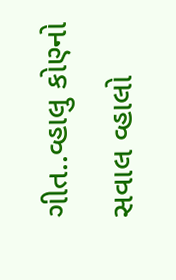ગીત..વ્હાલુ કોણ્નો સવાલ વ્હાલો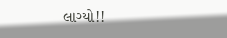લાગ્યો!!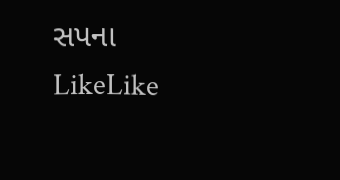સપના
LikeLike